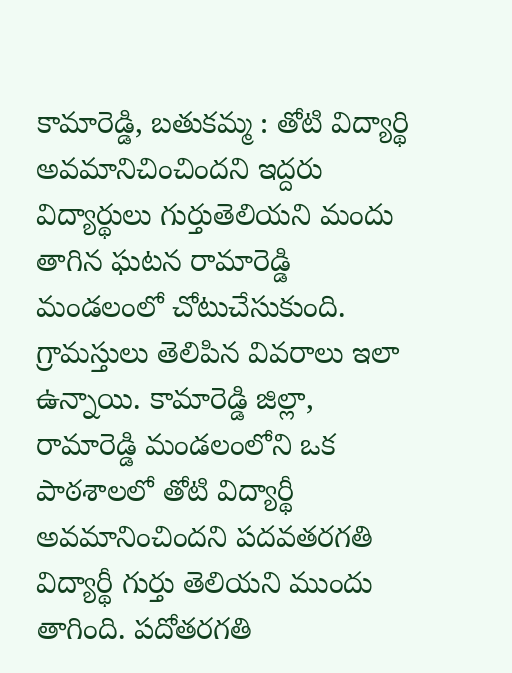కామారెడ్డి, బతుకమ్మ : తోటి విద్యార్థి అవమానిచించిందని ఇద్దరు విద్యార్థులు గుర్తుతెలియని మందు తాగిన ఘటన రామారెడ్డి మండలంలో చోటుచేసుకుంది. గ్రామస్తులు తెలిపిన వివరాలు ఇలా ఉన్నాయి. కామారెడ్డి జిల్లా, రామారెడ్డి మండలంలోని ఒక పాఠశాలలో తోటి విద్యార్థీ అవమానించిందని పదవతరగతి విద్యార్థీ గుర్తు తెలియని ముందు తాగింది. పదోతరగతి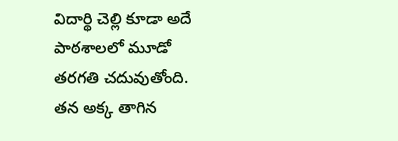విదార్థి చెల్లి కూడా అదే పాఠశాలలో మూడో తరగతి చదువుతోంది. తన అక్క తాగిన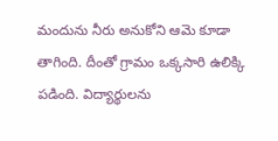మందును నీరు అనుకోని ఆమె కూడా తాగింది. దీంతో గ్రామం ఒక్కసారి ఉలిక్కి పడింది. విద్యార్థులను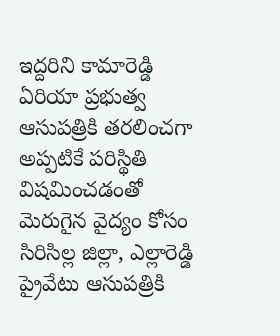ఇద్దరిని కామారెడ్డి ఏరియా ప్రభుత్వ ఆసుపత్రికి తరలించగా అప్పటికే పరిస్థితి విషమించడంతో మెరుగైన వైద్యం కోసం సిరిసిల్ల జిల్లా, ఎల్లారెడ్డి ప్రైవేటు ఆసుపత్రికి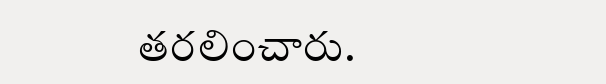తరలించారు.